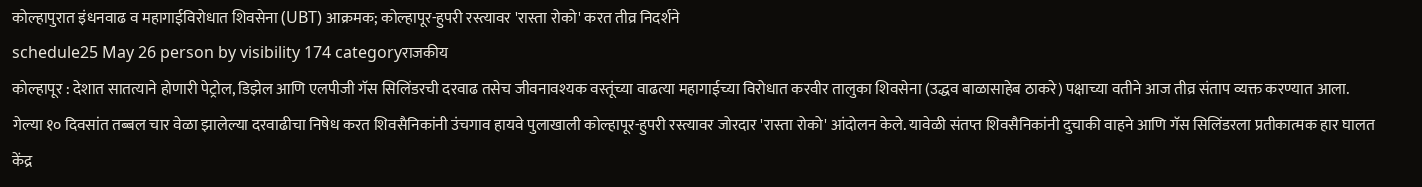कोल्हापुरात इंधनवाढ व महागाईविरोधात शिवसेना (UBT) आक्रमक; कोल्हापूर-हुपरी रस्त्यावर 'रास्ता रोको' करत तीव्र निदर्शने
schedule25 May 26 person by visibility 174 categoryराजकीय
कोल्हापूर : देशात सातत्याने होणारी पेट्रोल, डिझेल आणि एलपीजी गॅस सिलिंडरची दरवाढ तसेच जीवनावश्यक वस्तूंच्या वाढत्या महागाईच्या विरोधात करवीर तालुका शिवसेना (उद्धव बाळासाहेब ठाकरे) पक्षाच्या वतीने आज तीव्र संताप व्यक्त करण्यात आला. गेल्या १० दिवसांत तब्बल चार वेळा झालेल्या दरवाढीचा निषेध करत शिवसैनिकांनी उंचगाव हायवे पुलाखाली कोल्हापूर-हुपरी रस्त्यावर जोरदार 'रास्ता रोको' आंदोलन केले. यावेळी संतप्त शिवसैनिकांनी दुचाकी वाहने आणि गॅस सिलिंडरला प्रतीकात्मक हार घालत केंद्र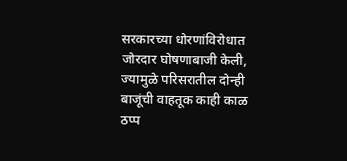सरकारच्या धोरणांविरोधात जोरदार घोषणाबाजी केली, ज्यामुळे परिसरातील दोन्ही बाजूंची वाहतूक काही काळ ठप्प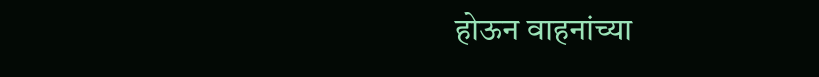होऊन वाहनांच्या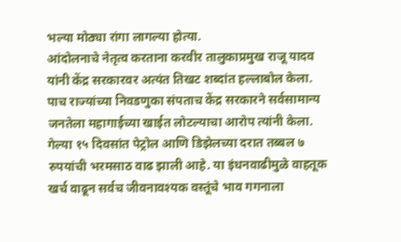भल्या मोठ्या रांगा लागल्या होत्या.
आंदोलनाचे नेतृत्व करताना करवीर तालुकाप्रमुख राजू यादव यांनी केंद्र सरकारवर अत्यंत तिखट शब्दांत हल्लाबोल केला. पाच राज्यांच्या निवडणुका संपताच केंद्र सरकारने सर्वसामान्य जनतेला महागाईच्या खाईत लोटल्याचा आरोप त्यांनी केला. गेल्या १५ दिवसांत पेट्रोल आणि डिझेलच्या दरात तब्बल ७ रुपयांची भरमसाठ वाढ झाली आहे. या इंधनवाढीमुळे वाहतूक खर्च वाढून सर्वच जीवनावश्यक वस्तूंचे भाव गगनाला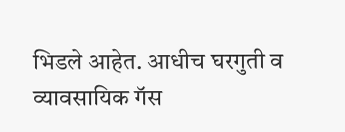भिडले आहेत. आधीच घरगुती व व्यावसायिक गॅस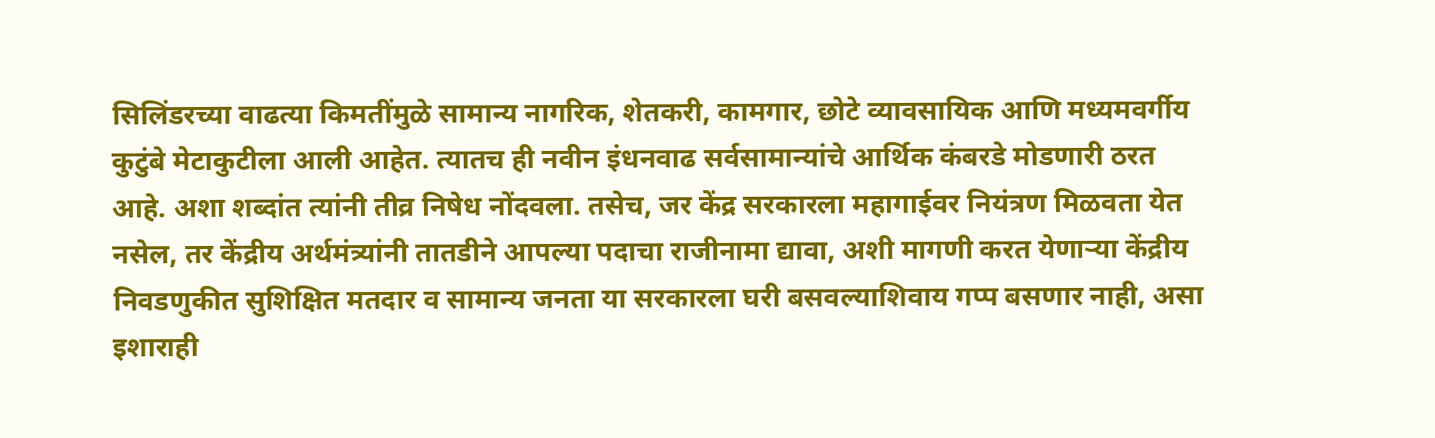सिलिंडरच्या वाढत्या किमतींमुळे सामान्य नागरिक, शेतकरी, कामगार, छोटे व्यावसायिक आणि मध्यमवर्गीय कुटुंबे मेटाकुटीला आली आहेत. त्यातच ही नवीन इंधनवाढ सर्वसामान्यांचे आर्थिक कंबरडे मोडणारी ठरत आहे. अशा शब्दांत त्यांनी तीव्र निषेध नोंदवला. तसेच, जर केंद्र सरकारला महागाईवर नियंत्रण मिळवता येत नसेल, तर केंद्रीय अर्थमंत्र्यांनी तातडीने आपल्या पदाचा राजीनामा द्यावा, अशी मागणी करत येणाऱ्या केंद्रीय निवडणुकीत सुशिक्षित मतदार व सामान्य जनता या सरकारला घरी बसवल्याशिवाय गप्प बसणार नाही, असा इशाराही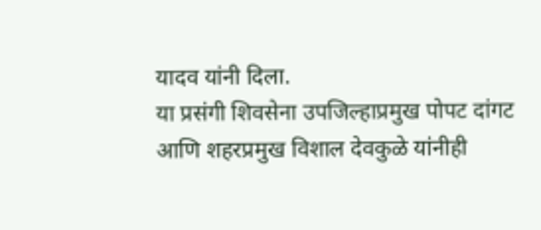यादव यांनी दिला.
या प्रसंगी शिवसेना उपजिल्हाप्रमुख पोपट दांगट आणि शहरप्रमुख विशाल देवकुळे यांनीही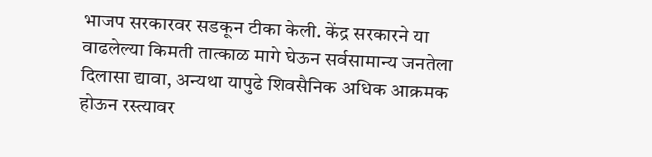भाजप सरकारवर सडकून टीका केली. केंद्र सरकारने या वाढलेल्या किमती तात्काळ मागे घेऊन सर्वसामान्य जनतेला दिलासा द्यावा, अन्यथा यापुढे शिवसैनिक अधिक आक्रमक होऊन रस्त्यावर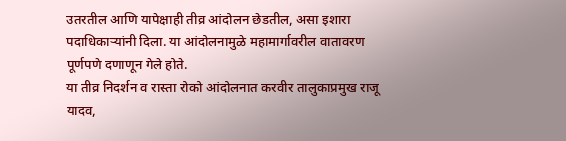उतरतील आणि यापेक्षाही तीव्र आंदोलन छेडतील, असा इशारा पदाधिकाऱ्यांनी दिला. या आंदोलनामुळे महामार्गावरील वातावरण पूर्णपणे दणाणून गेले होते.
या तीव्र निदर्शन व रास्ता रोको आंदोलनात करवीर तालुकाप्रमुख राजू यादव,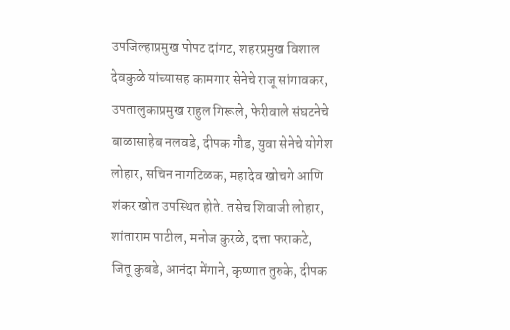उपजिल्हाप्रमुख पोपट दांगट, शहरप्रमुख विशाल देवकुळे यांच्यासह कामगार सेनेचे राजू सांगावकर, उपतालुकाप्रमुख राहुल गिरूले, फेरीवाले संघटनेचे बाळासाहेब नलवडे, दीपक गौड, युवा सेनेचे योगेश लोहार, सचिन नागटिळक, महादेव खोचगे आणि शंकर खोत उपस्थित होते. तसेच शिवाजी लोहार, शांताराम पाटील, मनोज कुरळे, दत्ता फराकटे, जितू कुबडे, आनंदा मेंगाने, कृष्णात तुरुके, दीपक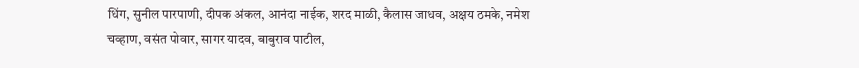धिंग, सुनील पारपाणी, दीपक अंकल, आनंदा नाईक, शरद माळी, कैलास जाधव, अक्षय ठमके, नमेश चव्हाण, वसंत पोवार, सागर यादव, बाबुराव पाटील,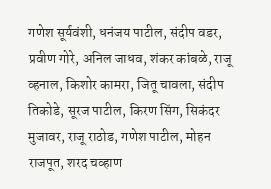गणेश सूर्यवंशी, धनंजय पाटील, संदीप वडर, प्रवीण गोरे, अनिल जाधव, शंकर कांबळे, राजू व्हनाल, किशोर कामरा, जितू चावला, संदीप तिकोडे, सूरज पाटील, किरण सिंग, सिकंदर मुजावर, राजू राठोड, गणेश पाटील, मोहन राजपूत, शरद चव्हाण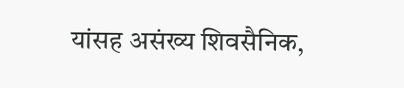यांसह असंख्य शिवसैनिक,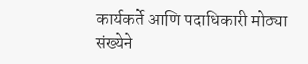कार्यकर्ते आणि पदाधिकारी मोठ्या संख्येने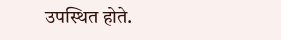उपस्थित होते.